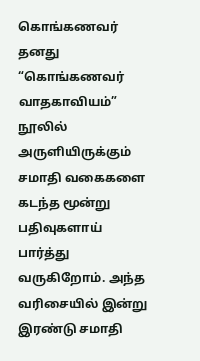கொங்கணவர் தனது “கொங்கணவர் வாதகாவியம்” நூலில் அருளியிருக்கும் சமாதி வகைகளை கடந்த மூன்று பதிவுகளாய் பார்த்து வருகிறோம். அந்த வரிசையில் இன்று இரண்டு சமாதி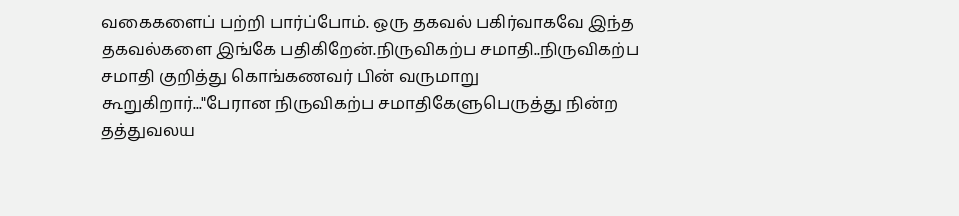வகைகளைப் பற்றி பார்ப்போம். ஒரு தகவல் பகிர்வாகவே இந்த தகவல்களை இங்கே பதிகிறேன்.நிருவிகற்ப சமாதி..நிருவிகற்ப சமாதி குறித்து கொங்கணவர் பின் வருமாறு கூறுகிறார்..."பேரான நிருவிகற்ப சமாதிகேளுபெருத்து நின்ற தத்துவலய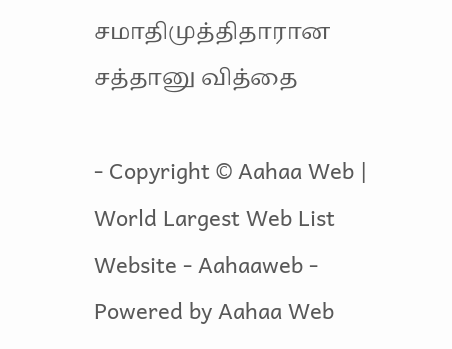சமாதிமுத்திதாரான சத்தானு வித்தை

- Copyright © Aahaa Web | World Largest Web List Website - Aahaaweb - Powered by Aahaa Web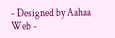- Designed by Aahaa Web -